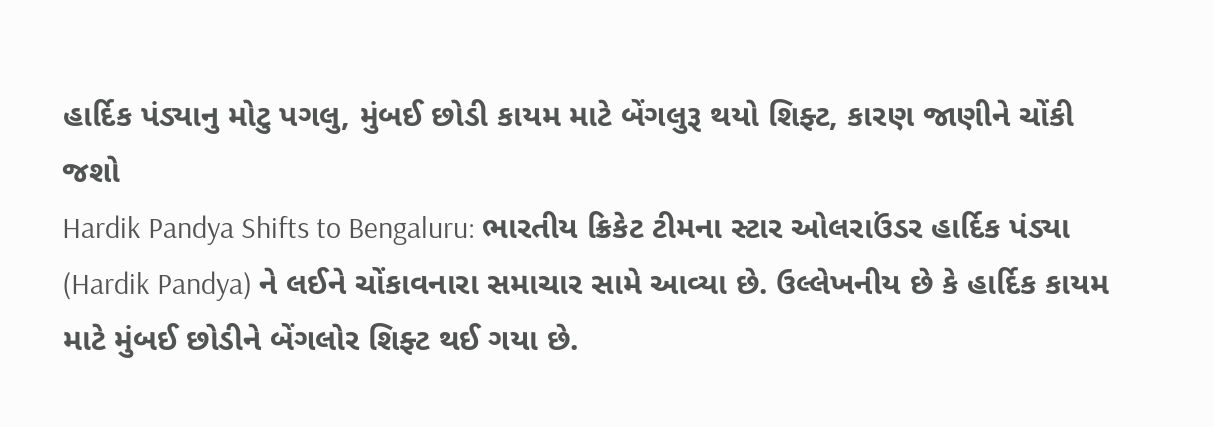હાર્દિક પંડ્યાનુ મોટુ પગલુ, મુંબઈ છોડી કાયમ માટે બેંગલુરૂ થયો શિફ્ટ, કારણ જાણીને ચોંકી જશો
Hardik Pandya Shifts to Bengaluru: ભારતીય ક્રિકેટ ટીમના સ્ટાર ઓલરાઉંડર હાર્દિક પંડ્યા (Hardik Pandya) ને લઈને ચોંકાવનારા સમાચાર સામે આવ્યા છે. ઉલ્લેખનીય છે કે હાર્દિક કાયમ માટે મુંબઈ છોડીને બેંગલોર શિફ્ટ થઈ ગયા છે.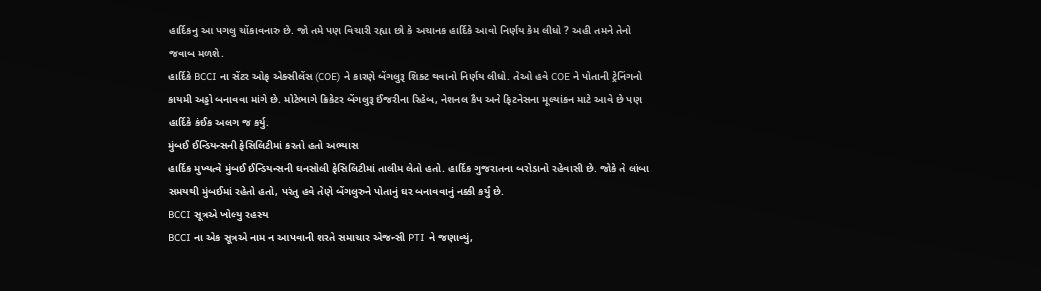હાર્દિકનુ આ પગલુ ચોંકાવનારુ છે. જો તમે પણ વિચારી રહ્યા છો કે અચાનક હાર્દિકે આવો નિર્ણય કેમ લીધો ? અહી તમને તેનો જવાબ મળશે.
હાર્દિકે BCCI ના સેંટર ઓફ એક્સીલેંસ (COE) ને કારણે બેંગલુરૂ શિક્ટ થવાનો નિર્ણય લીધો. તેઓ હવે COE ને પોતાની ટ્રેનિંગનો કાયમી અડ્ડો બનાવવા માંગે છે. મોટેભાગે ક્રિકેટર બેંગલુરૂ ઈંજરીના રિહેબ, નેશનલ કૈપ અને ફિટનેસના મૂલ્યાંકન માટે આવે છે પણ હાર્દિકે કંઈક અલગ જ કર્યુ.
મુંબઈ ઈન્ડિયન્સની ફેસિલિટીમાં કરતો હતો અભ્યાસ
હાર્દિક મુખ્યત્વે મુંબઈ ઈન્ડિયન્સની ઘનસોલી ફેસિલિટીમાં તાલીમ લેતો હતો. હાર્દિક ગુજરાતના બરોડાનો રહેવાસી છે. જોકે તે લાંબા સમયથી મુંબઈમાં રહેતો હતો, પરંતુ હવે તેણે બેંગલુરુને પોતાનું ઘર બનાવવાનું નક્કી કર્યું છે.
BCCI સૂત્રએ ખોલ્યુ રહસ્ય
BCCI ના એક સૂત્રએ નામ ન આપવાની શરતે સમાચાર એજન્સી PTI ને જણાવ્યું,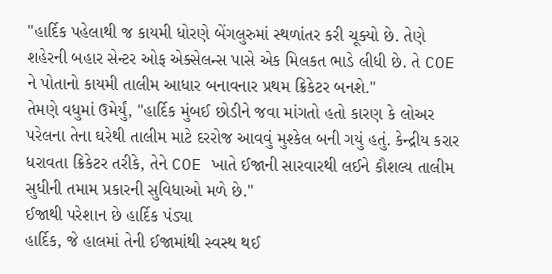"હાર્દિક પહેલાથી જ કાયમી ધોરણે બેંગલુરુમાં સ્થળાંતર કરી ચૂક્યો છે. તેણે શહેરની બહાર સેન્ટર ઓફ એક્સેલન્સ પાસે એક મિલકત ભાડે લીધી છે. તે COE ને પોતાનો કાયમી તાલીમ આધાર બનાવનાર પ્રથમ ક્રિકેટર બનશે."
તેમણે વધુમાં ઉમેર્યું, "હાર્દિક મુંબઈ છોડીને જવા માંગતો હતો કારણ કે લોઅર પરેલના તેના ઘરેથી તાલીમ માટે દરરોજ આવવું મુશ્કેલ બની ગયું હતું. કેન્દ્રીય કરાર ધરાવતા ક્રિકેટર તરીકે, તેને COE ખાતે ઈજાની સારવારથી લઈને કૌશલ્ય તાલીમ સુધીની તમામ પ્રકારની સુવિધાઓ મળે છે."
ઈજાથી પરેશાન છે હાર્દિક પંડ્યા
હાર્દિક, જે હાલમાં તેની ઈજામાંથી સ્વસ્થ થઈ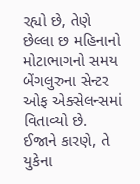રહ્યો છે, તેણે છેલ્લા છ મહિનાનો મોટાભાગનો સમય બેંગલુરુના સેન્ટર ઓફ એક્સેલન્સમાં વિતાવ્યો છે. ઈજાને કારણે, તે યુકેના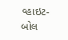વ્હાઇટ-બોલ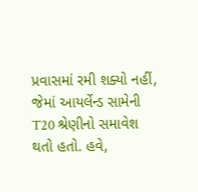પ્રવાસમાં રમી શક્યો નહીં, જેમાં આયર્લેન્ડ સામેની T20 શ્રેણીનો સમાવેશ થતો હતો. હવે,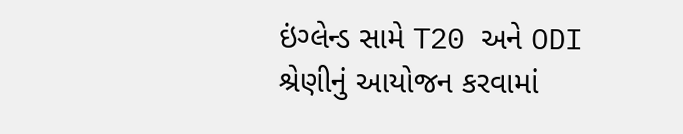ઇંગ્લેન્ડ સામે T20 અને ODI શ્રેણીનું આયોજન કરવામાં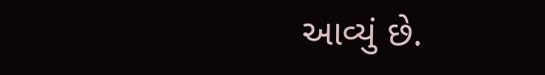આવ્યું છે.